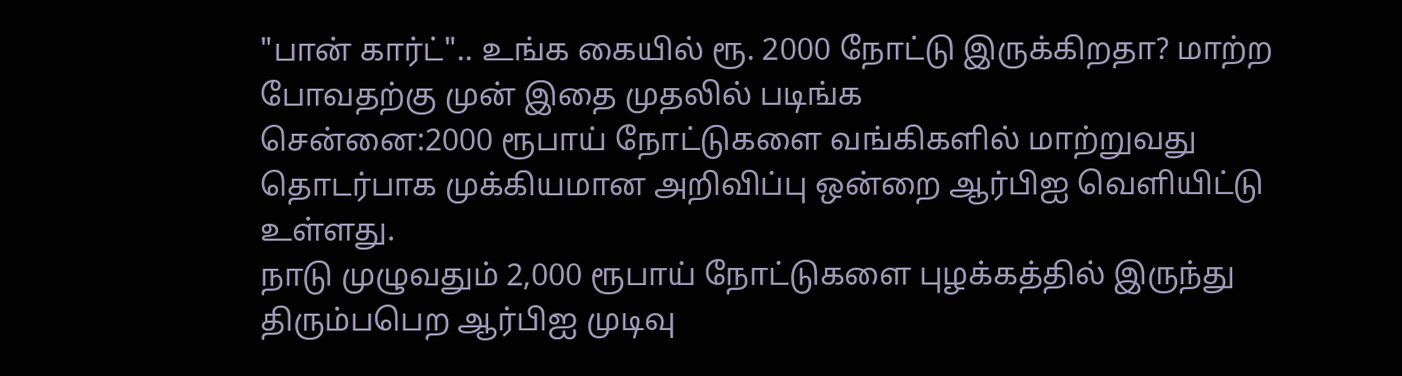"பான் கார்ட்".. உங்க கையில் ரூ. 2000 நோட்டு இருக்கிறதா? மாற்ற போவதற்கு முன் இதை முதலில் படிங்க
சென்னை:2000 ரூபாய் நோட்டுகளை வங்கிகளில் மாற்றுவது தொடர்பாக முக்கியமான அறிவிப்பு ஒன்றை ஆர்பிஐ வெளியிட்டு உள்ளது.
நாடு முழுவதும் 2,000 ரூபாய் நோட்டுகளை புழக்கத்தில் இருந்து திரும்பபெற ஆர்பிஐ முடிவு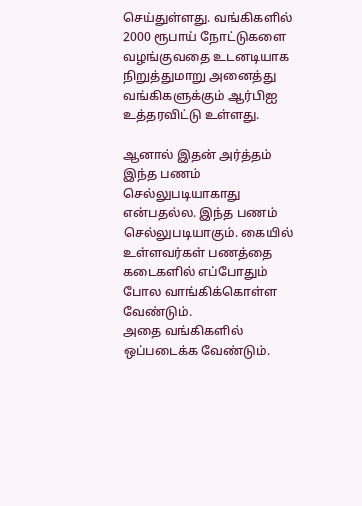செய்துள்ளது. வங்கிகளில் 2000 ரூபாய் நோட்டுகளை வழங்குவதை உடனடியாக நிறுத்துமாறு அனைத்து வங்கிகளுக்கும் ஆர்பிஐ உத்தரவிட்டு உள்ளது.

ஆனால் இதன் அர்த்தம் இந்த பணம் செல்லுபடியாகாது என்பதல்ல. இந்த பணம் செல்லுபடியாகும். கையில் உள்ளவர்கள் பணத்தை கடைகளில் எப்போதும் போல வாங்கிக்கொள்ள வேண்டும்.
அதை வங்கிகளில் ஒப்படைக்க வேண்டும்.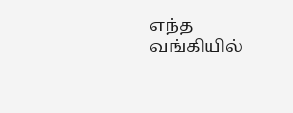எந்த வங்கியில்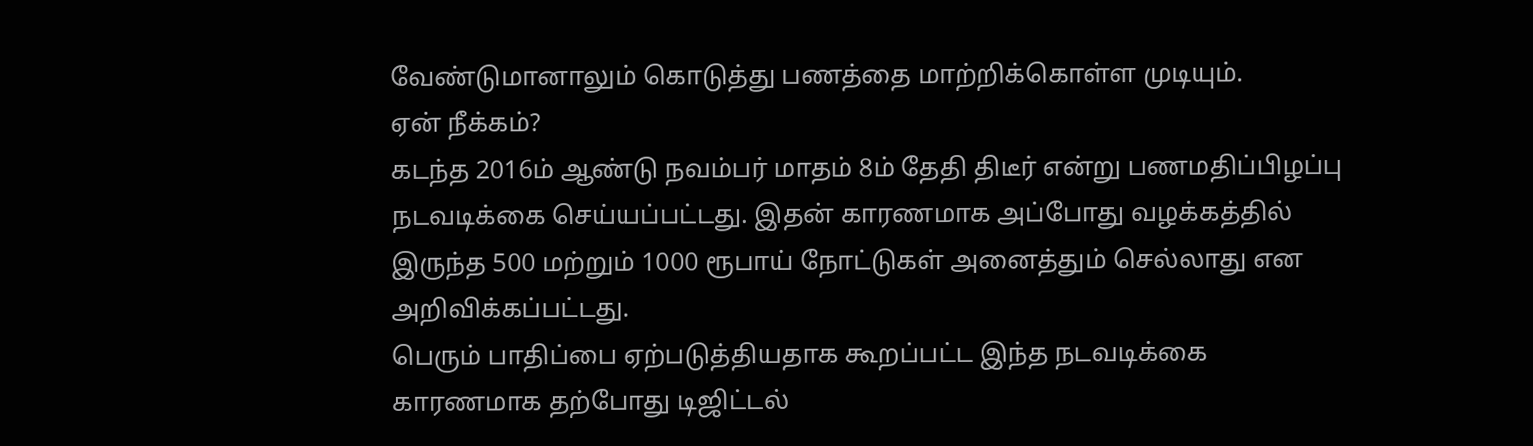வேண்டுமானாலும் கொடுத்து பணத்தை மாற்றிக்கொள்ள முடியும்.
ஏன் நீக்கம்?
கடந்த 2016ம் ஆண்டு நவம்பர் மாதம் 8ம் தேதி திடீர் என்று பணமதிப்பிழப்பு நடவடிக்கை செய்யப்பட்டது. இதன் காரணமாக அப்போது வழக்கத்தில் இருந்த 500 மற்றும் 1000 ரூபாய் நோட்டுகள் அனைத்தும் செல்லாது என அறிவிக்கப்பட்டது.
பெரும் பாதிப்பை ஏற்படுத்தியதாக கூறப்பட்ட இந்த நடவடிக்கை காரணமாக தற்போது டிஜிட்டல்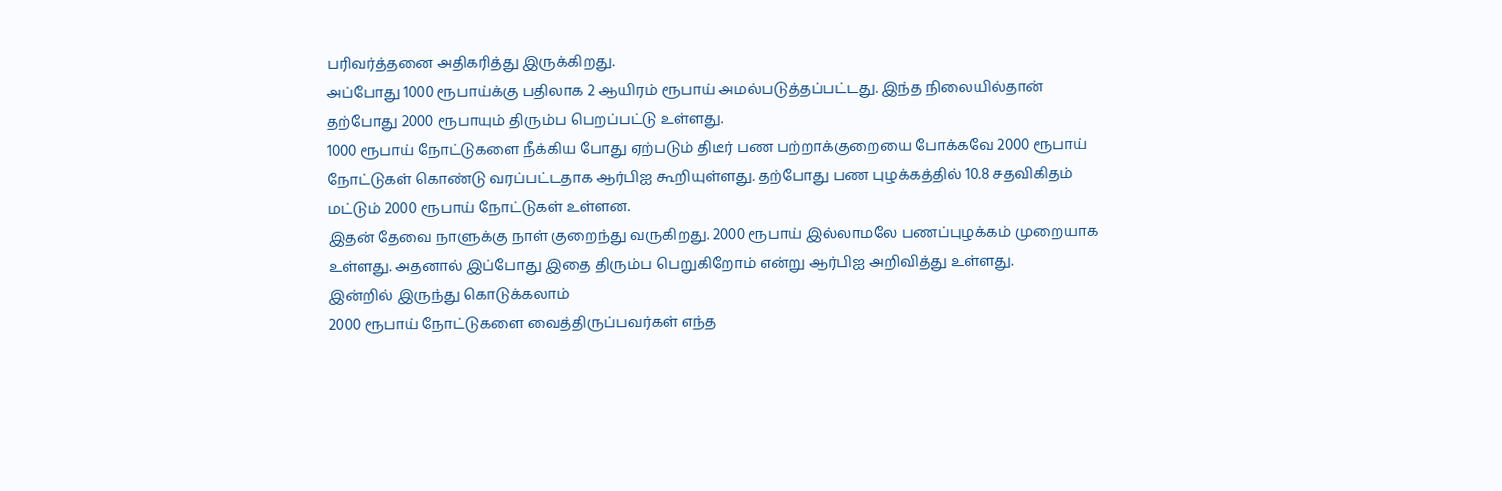பரிவர்த்தனை அதிகரித்து இருக்கிறது.
அப்போது 1000 ரூபாய்க்கு பதிலாக 2 ஆயிரம் ரூபாய் அமல்படுத்தப்பட்டது. இந்த நிலையில்தான் தற்போது 2000 ரூபாயும் திரும்ப பெறப்பட்டு உள்ளது.
1000 ரூபாய் நோட்டுகளை நீக்கிய போது ஏற்படும் திடீர் பண பற்றாக்குறையை போக்கவே 2000 ரூபாய் நோட்டுகள் கொண்டு வரப்பட்டதாக ஆர்பிஐ கூறியுள்ளது. தற்போது பண புழக்கத்தில் 10.8 சதவிகிதம் மட்டும் 2000 ரூபாய் நோட்டுகள் உள்ளன.
இதன் தேவை நாளுக்கு நாள் குறைந்து வருகிறது. 2000 ரூபாய் இல்லாமலே பணப்புழக்கம் முறையாக உள்ளது. அதனால் இப்போது இதை திரும்ப பெறுகிறோம் என்று ஆர்பிஐ அறிவித்து உள்ளது.
இன்றில் இருந்து கொடுக்கலாம்
2000 ரூபாய் நோட்டுகளை வைத்திருப்பவர்கள் எந்த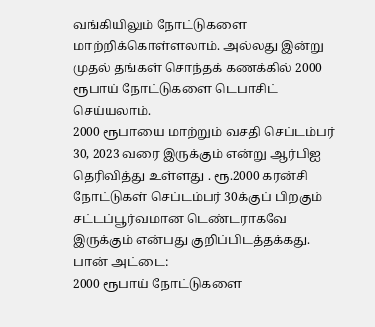வங்கியிலும் நோட்டுகளை மாற்றிக்கொள்ளலாம். அல்லது இன்று முதல் தங்கள் சொந்தக் கணக்கில் 2000 ரூபாய் நோட்டுகளை டெபாசிட் செய்யலாம்.
2000 ரூபாயை மாற்றும் வசதி செப்டம்பர் 30, 2023 வரை இருக்கும் என்று ஆர்பிஐ தெரிவித்து உள்ளது . ரூ.2000 கரன்சி நோட்டுகள் செப்டம்பர் 30க்குப் பிறகும் சட்டப்பூர்வமான டெண்டராகவே இருக்கும் என்பது குறிப்பிடத்தக்கது.
பான் அட்டை:
2000 ரூபாய் நோட்டுகளை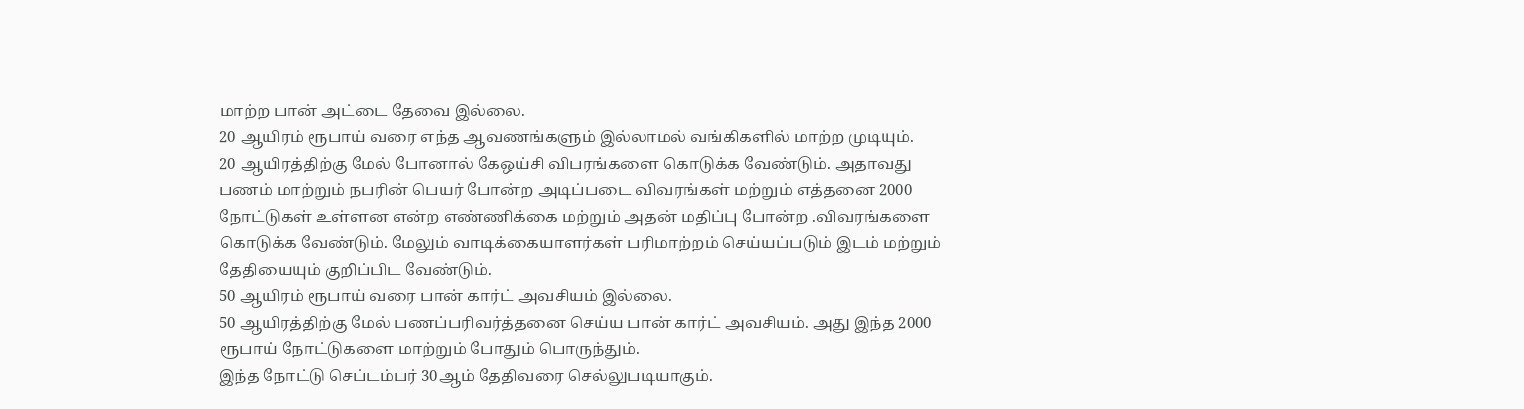மாற்ற பான் அட்டை தேவை இல்லை.
20 ஆயிரம் ரூபாய் வரை எந்த ஆவணங்களும் இல்லாமல் வங்கிகளில் மாற்ற முடியும்.
20 ஆயிரத்திற்கு மேல் போனால் கேஒய்சி விபரங்களை கொடுக்க வேண்டும். அதாவது பணம் மாற்றும் நபரின் பெயர் போன்ற அடிப்படை விவரங்கள் மற்றும் எத்தனை 2000 நோட்டுகள் உள்ளன என்ற எண்ணிக்கை மற்றும் அதன் மதிப்பு போன்ற .விவரங்களை கொடுக்க வேண்டும். மேலும் வாடிக்கையாளர்கள் பரிமாற்றம் செய்யப்படும் இடம் மற்றும் தேதியையும் குறிப்பிட வேண்டும்.
50 ஆயிரம் ரூபாய் வரை பான் கார்ட் அவசியம் இல்லை.
50 ஆயிரத்திற்கு மேல் பணப்பரிவர்த்தனை செய்ய பான் கார்ட் அவசியம். அது இந்த 2000 ரூபாய் நோட்டுகளை மாற்றும் போதும் பொருந்தும்.
இந்த நோட்டு செப்டம்பர் 30ஆம் தேதிவரை செல்லுபடியாகும்.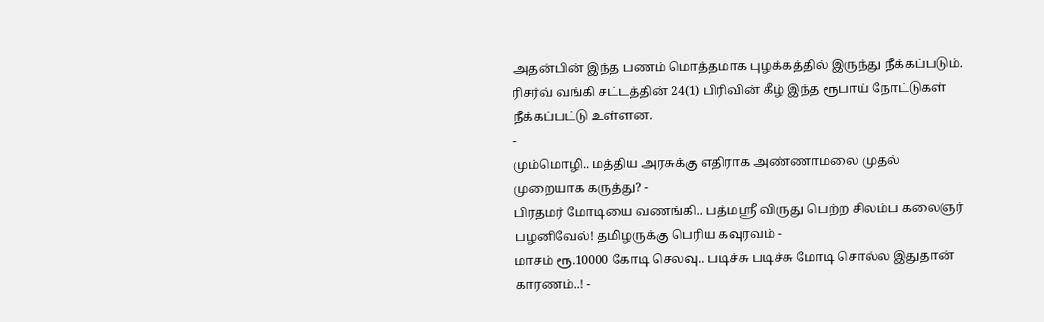அதன்பின் இந்த பணம் மொத்தமாக புழக்கத்தில் இருந்து நீக்கப்படும்.
ரிசர்வ் வங்கி சட்டத்தின் 24(1) பிரிவின் கீழ் இந்த ரூபாய் நோட்டுகள் நீக்கப்பட்டு உள்ளன.
-
மும்மொழி.. மத்திய அரசுக்கு எதிராக அண்ணாமலை முதல் முறையாக கருத்து? -
பிரதமர் மோடியை வணங்கி.. பத்மஸ்ரீ விருது பெற்ற சிலம்ப கலைஞர் பழனிவேல்! தமிழருக்கு பெரிய கவுரவம் -
மாசம் ரூ.10000 கோடி செலவு.. படிச்சு படிச்சு மோடி சொல்ல இதுதான் காரணம்..! -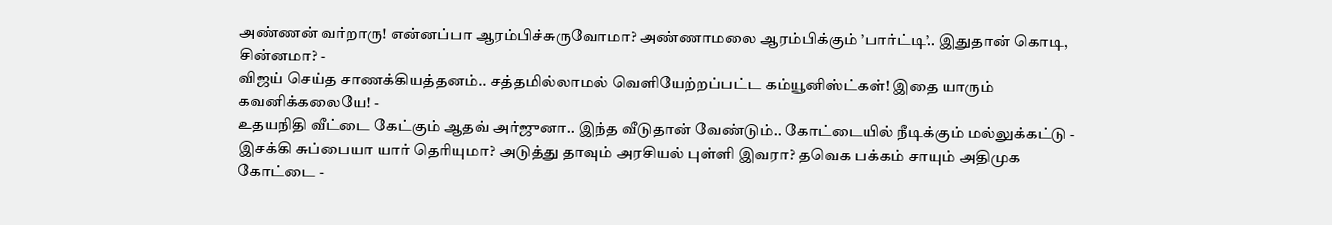அண்ணன் வர்றாரு! என்னப்பா ஆரம்பிச்சுருவோமா? அண்ணாமலை ஆரம்பிக்கும் ’பார்ட்டி’.. இதுதான் கொடி, சின்னமா? -
விஜய் செய்த சாணக்கியத்தனம்.. சத்தமில்லாமல் வெளியேற்றப்பட்ட கம்யூனிஸ்ட்கள்! இதை யாரும் கவனிக்கலையே! -
உதயநிதி வீட்டை கேட்கும் ஆதவ் அர்ஜுனா.. இந்த வீடுதான் வேண்டும்.. கோட்டையில் நீடிக்கும் மல்லுக்கட்டு -
இசக்கி சுப்பையா யார் தெரியுமா? அடுத்து தாவும் அரசியல் புள்ளி இவரா? தவெக பக்கம் சாயும் அதிமுக கோட்டை -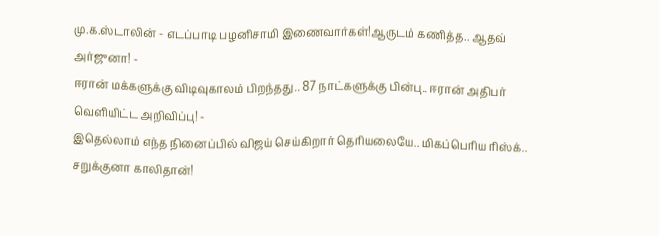மு.க.ஸ்டாலின் - எடப்பாடி பழனிசாமி இணைவார்கள்!ஆருடம் கணித்த.. ஆதவ் அர்ஜுனா! -
ஈரான் மக்களுக்கு விடிவுகாலம் பிறந்தது.. 87 நாட்களுக்கு பின்பு.. ஈரான் அதிபர் வெளியிட்ட அறிவிப்பு! -
இதெல்லாம் எந்த நினைப்பில் விஜய் செய்கிறார் தெரியலையே.. மிகப்பெரிய ரிஸ்க்.. சறுக்குனா காலிதான்!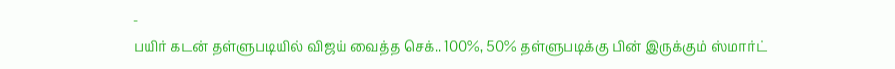-
பயிர் கடன் தள்ளுபடியில் விஜய் வைத்த செக்.. 100%, 50% தள்ளுபடிக்கு பின் இருக்கும் ஸ்மார்ட்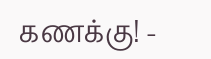கணக்கு! -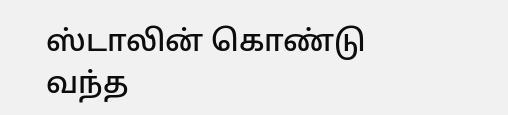ஸ்டாலின் கொண்டு வந்த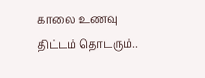காலை உணவு திட்டம் தொடரும்..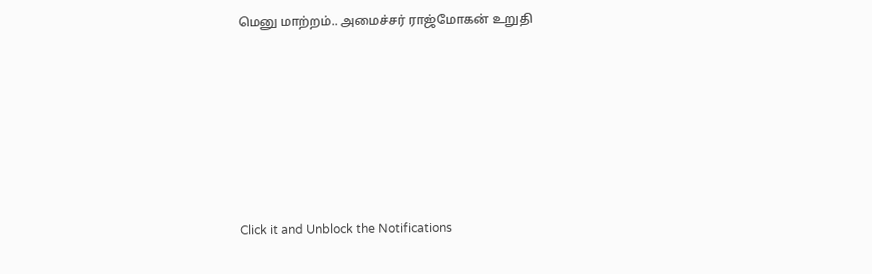மெனு மாற்றம்.. அமைச்சர் ராஜ்மோகன் உறுதி












Click it and Unblock the Notifications